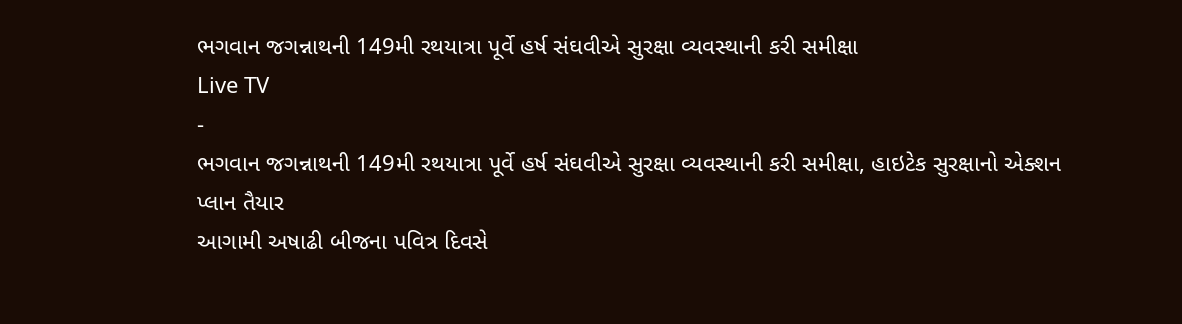ભગવાન જગન્નાથની 149મી રથયાત્રા પૂર્વે હર્ષ સંઘવીએ સુરક્ષા વ્યવસ્થાની કરી સમીક્ષા
Live TV
-
ભગવાન જગન્નાથની 149મી રથયાત્રા પૂર્વે હર્ષ સંઘવીએ સુરક્ષા વ્યવસ્થાની કરી સમીક્ષા, હાઇટેક સુરક્ષાનો એક્શન પ્લાન તૈયાર
આગામી અષાઢી બીજના પવિત્ર દિવસે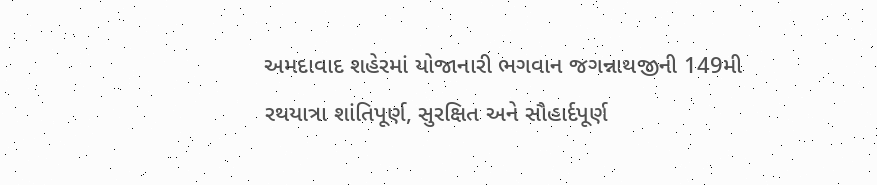અમદાવાદ શહેરમાં યોજાનારી ભગવાન જગન્નાથજીની 149મી રથયાત્રા શાંતિપૂર્ણ, સુરક્ષિત અને સૌહાર્દપૂર્ણ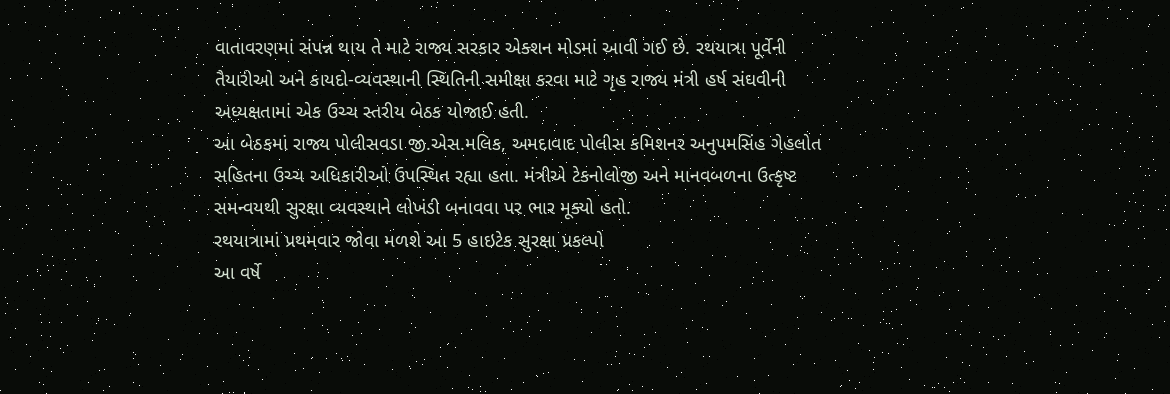વાતાવરણમાં સંપન્ન થાય તે માટે રાજ્ય સરકાર એક્શન મોડમાં આવી ગઈ છે. રથયાત્રા પૂર્વેની તૈયારીઓ અને કાયદો-વ્યવસ્થાની સ્થિતિની સમીક્ષા કરવા માટે ગૃહ રાજ્ય મંત્રી હર્ષ સંઘવીની અધ્યક્ષતામાં એક ઉચ્ચ સ્તરીય બેઠક યોજાઈ હતી.
આ બેઠકમાં રાજ્ય પોલીસવડા જી.એસ.મલિક, અમદાવાદ પોલીસ કમિશનર અનુપમસિંહ ગેહલોત સહિતના ઉચ્ચ અધિકારીઓ ઉપસ્થિત રહ્યા હતા. મંત્રીએ ટેકનોલોજી અને માનવબળના ઉત્કૃષ્ટ સમન્વયથી સુરક્ષા વ્યવસ્થાને લોખંડી બનાવવા પર ભાર મૂક્યો હતો.
રથયાત્રામાં પ્રથમવાર જોવા મળશે આ 5 હાઇટેક સુરક્ષા પ્રકલ્પો
આ વર્ષે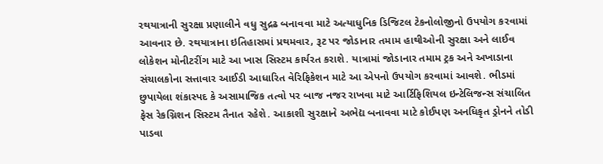રથયાત્રાની સુરક્ષા પ્રણાલીને વધુ સુદ્રઢ બનાવવા માટે અત્યાધુનિક ડિજિટલ ટેકનોલોજીનો ઉપયોગ કરવામાં આવનાર છે. રથયાત્રાના ઇતિહાસમાં પ્રથમવાર, રૂટ પર જોડાનાર તમામ હાથીઓની સુરક્ષા અને લાઈવ લોકેશન મોનીટરીંગ માટે આ ખાસ સિસ્ટમ કાર્યરત કરાશે. યાત્રામાં જોડાનાર તમામ ટ્રક અને અખાડાના સંચાલકોના સત્તાવાર આઈડી આધારિત વેરિફિકેશન માટે આ એપનો ઉપયોગ કરવામાં આવશે. ભીડમાં છુપાયેલા શંકાસ્પદ કે અસામાજિક તત્વો પર બાજ નજર રાખવા માટે આર્ટિફિશિયલ ઇન્ટેલિજન્સ સંચાલિત ફેસ રેકગ્નિશન સિસ્ટમ તૈનાત રહેશે. આકાશી સુરક્ષાને અભેદ્ય બનાવવા માટે કોઈપણ અનધિકૃત ડ્રોનને તોડી પાડવા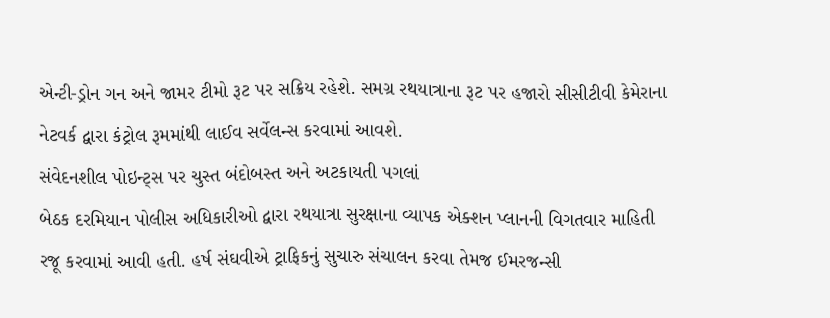એન્ટી-ડ્રોન ગન અને જામર ટીમો રૂટ પર સક્રિય રહેશે. સમગ્ર રથયાત્રાના રૂટ પર હજારો સીસીટીવી કેમેરાના નેટવર્ક દ્વારા કંટ્રોલ રૂમમાંથી લાઈવ સર્વેલન્સ કરવામાં આવશે.
સંવેદનશીલ પોઇન્ટ્સ પર ચુસ્ત બંદોબસ્ત અને અટકાયતી પગલાં
બેઠક દરમિયાન પોલીસ અધિકારીઓ દ્વારા રથયાત્રા સુરક્ષાના વ્યાપક એક્શન પ્લાનની વિગતવાર માહિતી રજૂ કરવામાં આવી હતી. હર્ષ સંઘવીએ ટ્રાફિકનું સુચારુ સંચાલન કરવા તેમજ ઈમરજન્સી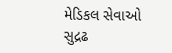મેડિકલ સેવાઓ સુદ્રઢ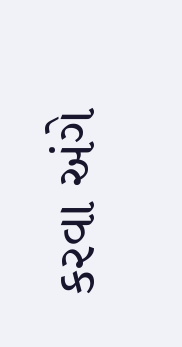કરવા અંગે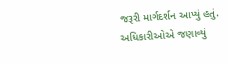જરૂરી માર્ગદર્શન આપ્યું હતું.
અધિકારીઓએ જણાવ્યું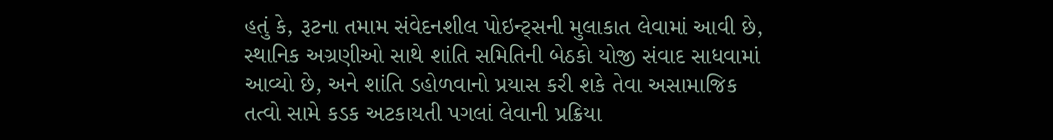હતું કે, રૂટના તમામ સંવેદનશીલ પોઇન્ટ્સની મુલાકાત લેવામાં આવી છે, સ્થાનિક અગ્રણીઓ સાથે શાંતિ સમિતિની બેઠકો યોજી સંવાદ સાધવામાં આવ્યો છે, અને શાંતિ ડહોળવાનો પ્રયાસ કરી શકે તેવા અસામાજિક તત્વો સામે કડક અટકાયતી પગલાં લેવાની પ્રક્રિયા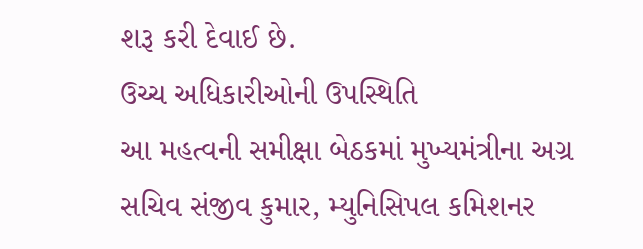શરૂ કરી દેવાઈ છે.
ઉચ્ચ અધિકારીઓની ઉપસ્થિતિ
આ મહત્વની સમીક્ષા બેઠકમાં મુખ્યમંત્રીના અગ્ર સચિવ સંજીવ કુમાર, મ્યુનિસિપલ કમિશનર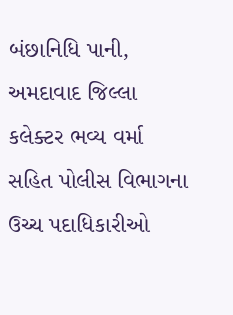બંછાનિધિ પાની, અમદાવાદ જિલ્લા કલેક્ટર ભવ્ય વર્મા સહિત પોલીસ વિભાગના ઉચ્ચ પદાધિકારીઓ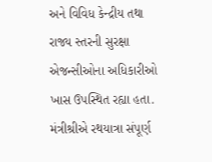અને વિવિધ કેન્દ્રીય તથા રાજ્ય સ્તરની સુરક્ષા એજન્સીઓના અધિકારીઓ ખાસ ઉપસ્થિત રહ્યા હતા. મંત્રીશ્રીએ રથયાત્રા સંપૂર્ણ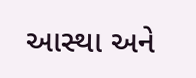આસ્થા અને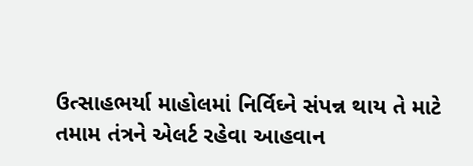ઉત્સાહભર્યા માહોલમાં નિર્વિઘ્ને સંપન્ન થાય તે માટે તમામ તંત્રને એલર્ટ રહેવા આહવાન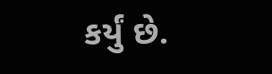કર્યું છે.